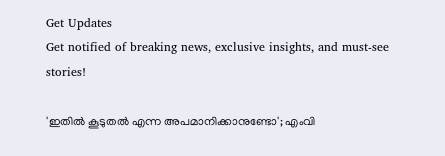Get Updates
Get notified of breaking news, exclusive insights, and must-see stories!

'ഇതിൽ കൂടുതൽ എന്ന അപമാനിക്കാനുണ്ടോ'; എംവി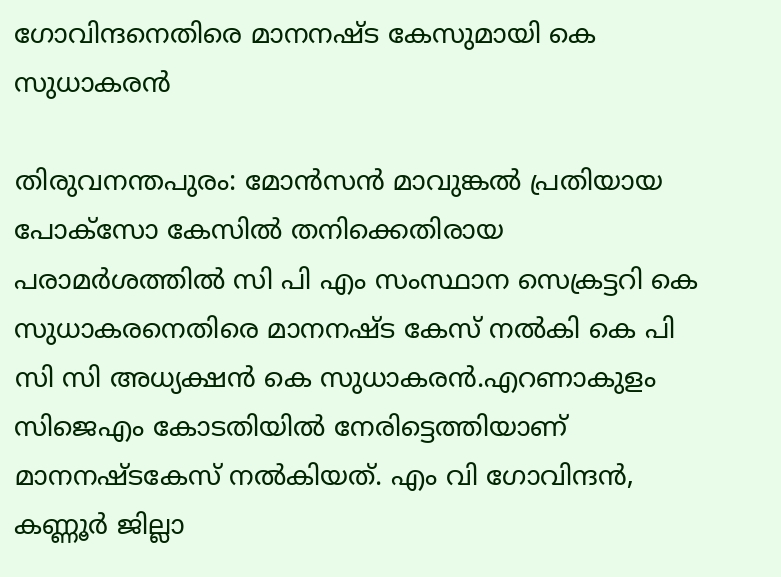ഗോവിന്ദനെതിരെ മാനനഷ്ട കേസുമായി കെ സുധാകരൻ

തിരുവനന്തപുരം: മോൻസൻ മാവുങ്കൽ പ്രതിയായ പോക്സോ കേസിൽ തനിക്കെതിരായ പരാമർശത്തിൽ സി പി എം സംസ്ഥാന സെക്രട്ടറി കെ സുധാകരനെതിരെ മാനനഷ്ട കേസ് നൽകി കെ പി സി സി അധ്യക്ഷൻ കെ സുധാകരൻ.എറണാകുളം സിജെഎം കോടതിയിൽ നേരിട്ടെത്തിയാണ് മാനനഷ്ടകേസ് നൽകിയത്. എം വി ഗോവിന്ദൻ, കണ്ണൂർ ജില്ലാ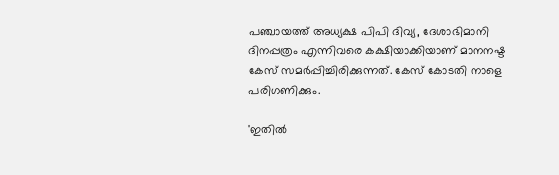പഞ്ചായത്ത് അധ്യക്ഷ പിപി ദിവ്യ, ദേശാഭിമാനി ദിനപ്പത്രം എന്നിവരെ കക്ഷിയാക്കിയാണ് മാനനഷ്ട കേസ് സമർപ്പിച്ചിരിക്കുന്നത്. കേസ് കോടതി നാളെ പരിഗണിക്കും.

'ഇതിൽ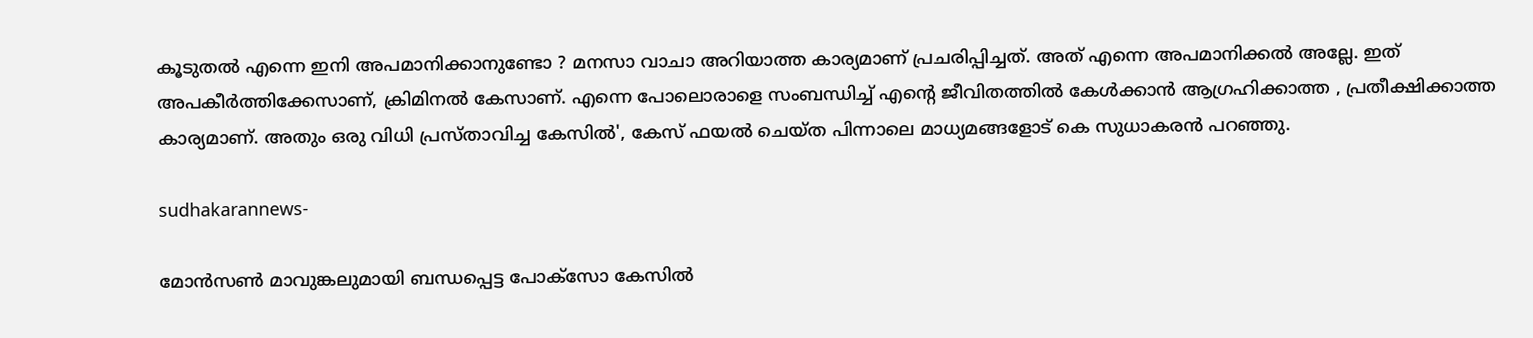കൂടുതൽ എന്നെ ഇനി അപമാനിക്കാനുണ്ടോ ? മനസാ വാചാ അറിയാത്ത കാര്യമാണ് പ്രചരിപ്പിച്ചത്. അത് എന്നെ അപമാനിക്കൽ അല്ലേ. ഇത് അപകീർത്തിക്കേസാണ്, ക്രിമിനൽ കേസാണ്. എന്നെ പോലൊരാളെ സംബന്ധിച്ച് എന്റെ ജീവിതത്തിൽ കേൾക്കാൻ ആഗ്രഹിക്കാത്ത , പ്രതീക്ഷിക്കാത്ത കാര്യമാണ്. അതും ഒരു വിധി പ്രസ്താവിച്ച കേസിൽ', കേസ് ഫയൽ ചെയ്ത പിന്നാലെ മാധ്യമങ്ങളോട് കെ സുധാകരൻ പറഞ്ഞു.

sudhakarannews-

മോൻസൺ മാവുങ്കലുമായി ബന്ധപ്പെട്ട പോക്സോ കേസിൽ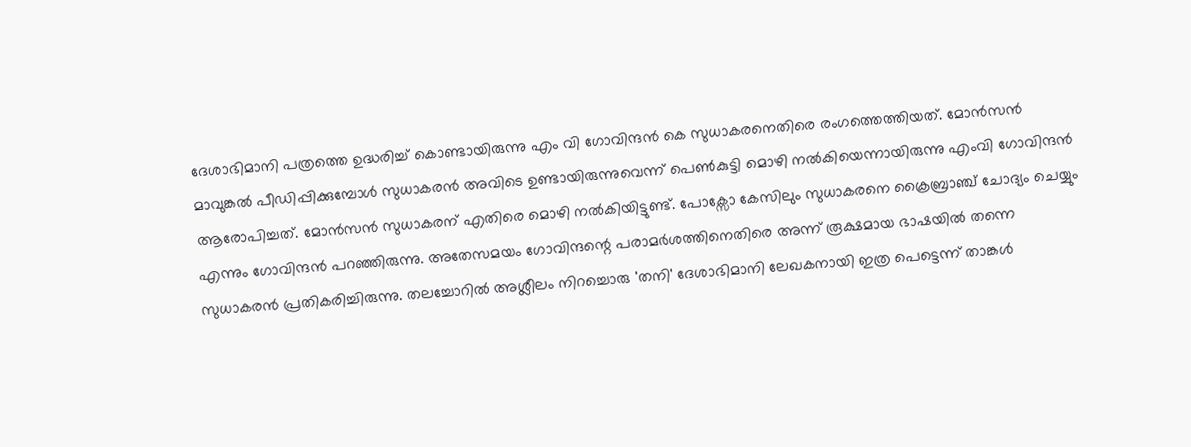ദേശാഭിമാനി പത്രത്തെ ഉദ്ധരിച്ച് കൊണ്ടായിരുന്നു എം വി ഗോവിന്ദൻ കെ സുധാകരനെതിരെ രംഗത്തെത്തിയത്. മോൻസൻ മാവുങ്കൽ പീഡിപ്പിക്കുമ്പോൾ സുധാകരൻ അവിടെ ഉണ്ടായിരുന്നുവെന്ന് പെൺകുട്ടി മൊഴി നൽകിയെന്നായിരുന്നു എംവി ഗോവിന്ദൻ ആരോപിച്ചത്. മോൻസൻ സുധാകരന് എതിരെ മൊഴി നൽകിയിട്ടുണ്ട്. പോക്സോ കേസിലും സുധാകരനെ ക്രൈബ്രാഞ്ച് ചോദ്യം ചെയ്യും എന്നും ഗോവിന്ദൻ പറഞ്ഞിരുന്നു. അതേസമയം ഗോവിന്ദന്റെ പരാമർശത്തിനെതിരെ അന്ന് രൂക്ഷമായ ഭാഷയിൽ തന്നെ സുധാകരൻ പ്രതികരിച്ചിരുന്നു. തലച്ചോറില്‍ അശ്ലീലം നിറച്ചൊരു 'തനി' ദേശാഭിമാനി ലേഖകനായി ഇത്ര പെട്ടെന്ന് താങ്കള്‍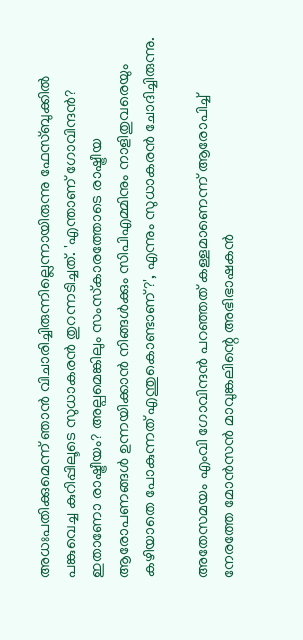അധഃപതിക്കുമെന്ന് ഞാന്‍ വിചാരിച്ചിരുന്നില്ലെന്നായിരുന്നു ഫേസ്ബുക്കിൽ പങ്കുവെച്ച കുറിപ്പിലൂടെ സുധാകരൻ തുറന്നടിച്ചത്. 'എന്താണ് ഗോവിന്ദന്‍? ഇതാണോ രാഷ്ട്രീയം? അല്പമെങ്കിലും സംസ്‌കാരത്തോടെ രാഷ്ട്രീയ ആരോപണങ്ങള്‍ ഉന്നയിക്കാന്‍ നിങ്ങള്‍ക്കും സിപിഎമ്മിനും നാളിതുവരെയും കഴിയാതെ പോകുന്നത് എന്തുകൊണ്ടാണ്?', എന്നും സുധാകരൻ ചോദിച്ചിരുന്നു.

അതേസമയം എംവി ഗോവിന്ദൻ പറഞ്ഞത് കള്ളമാണെന്ന് ആരോപിച്ച് നേരത്തേ മോൻസൻ മാവുങ്കലിന്റെ അഭിഭാഷകൻ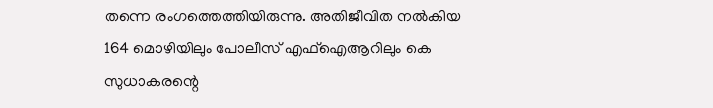തന്നെ രംഗത്തെത്തിയിരുന്നു. അതിജീവിത നൽകിയ 164 മൊഴിയിലും പോലീസ് എഫ്ഐആറിലും കെ സുധാകരന്റെ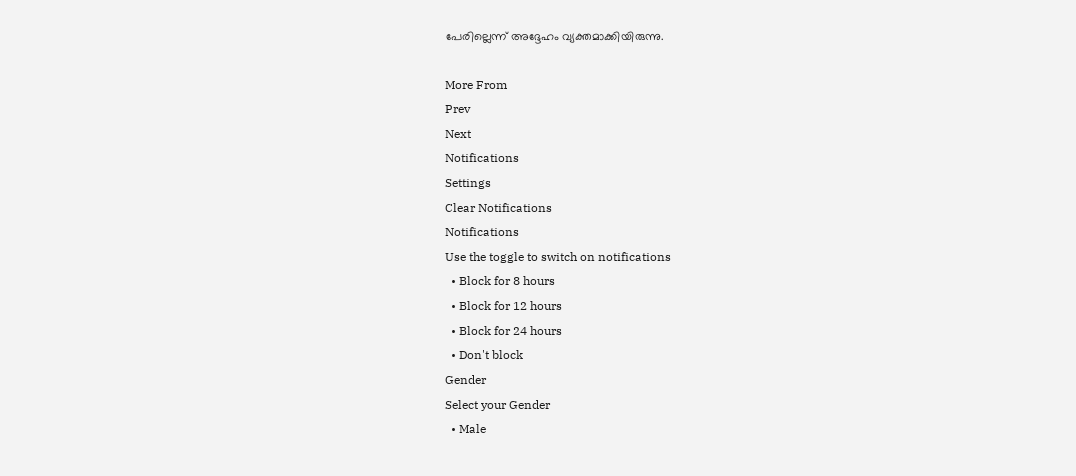പേരില്ലെന്ന് അദ്ദേഹം വ്യക്തമാക്കിയിരുന്നു.

More From
Prev
Next
Notifications
Settings
Clear Notifications
Notifications
Use the toggle to switch on notifications
  • Block for 8 hours
  • Block for 12 hours
  • Block for 24 hours
  • Don't block
Gender
Select your Gender
  • Male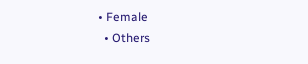• Female
  • Others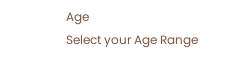Age
Select your Age Range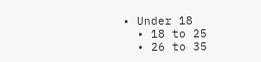• Under 18
  • 18 to 25
  • 26 to 35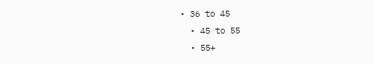• 36 to 45
  • 45 to 55
  • 55+